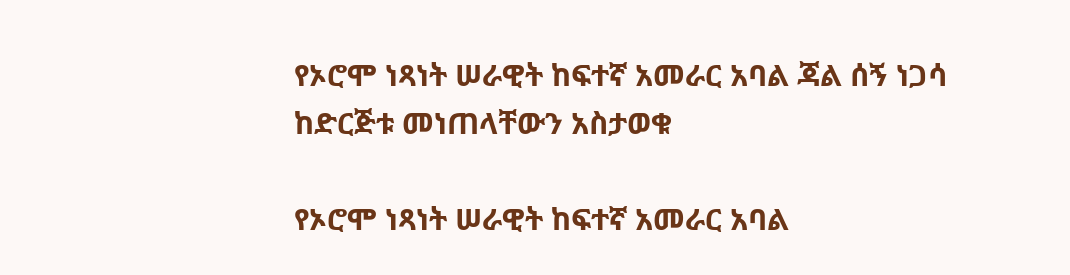የኦሮሞ ነጻነት ሠራዊት ከፍተኛ አመራር አባል ጃል ሰኝ ነጋሳ ከድርጅቱ መነጠላቸውን አስታወቁ

የኦሮሞ ነጻነት ሠራዊት ከፍተኛ አመራር አባል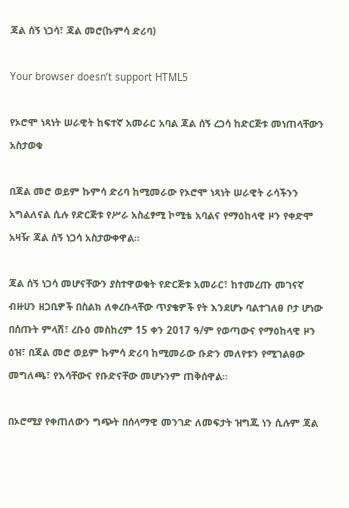ጃል ሰኝ ነጋሳ፣ ጃል መሮ(ኩምሳ ድሪባ)

Your browser doesn’t support HTML5

የኦሮሞ ነጻነት ሠራዊት ከፍተኛ አመራር አባል ጃል ሰኝ ረጋሳ ከድርጅቱ መነጠላቸውን አስታወቁ

በጃል መሮ ወይም ኩምሳ ድሪባ ከሚመራው የኦሮሞ ነጻነት ሠራዊት ራሳችንን አግልለናል ሲሉ የድርጅቱ የሥራ አስፈፃሚ ኮሚቴ አባልና የማዕከላዊ ዞን የቀድሞ አዛዥ ጃል ሰኝ ነጋሳ አስታውቀዋል።

ጃል ሰኝ ነጋሳ መሆናቸውን ያስተዋወቁት የድርጅቱ አመራር፣ ከተመረጡ መገናኛ ብዙሀን ዘጋቢዎች በስልክ ለቀረቡላቸው ጥያቄዎች የት እንደሆኑ ባልተገለፀ ቦታ ሆነው በሰጡት ምላሽ፣ ረቡዕ መስከረም 15 ቀን 2017 ዓ/ም የወጣውና የማዕከላዊ ዞን ዕዝ፣ በጃል መሮ ወይም ኩምሳ ድሪባ ከሚመራው ቡድን መለየቱን የሚገልፀው መግለጫ፣ የእሳቸውና የቡድናቸው መሆኑንም ጠቅሰዋል።

በኦሮሚያ የቀጠለውን ግጭት በሰላማዊ መንገድ ለመፍታት ዝግጁ ነን ሲሉም ጃል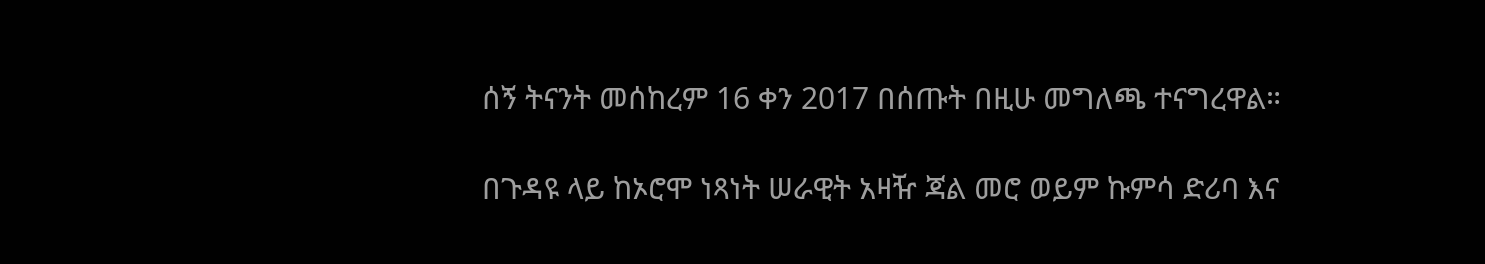ሰኝ ትናንት መሰከረም 16 ቀን 2017 በሰጡት በዚሁ መግለጫ ተናግረዋል።

በጉዳዩ ላይ ከኦሮሞ ነጻነት ሠራዊት አዛዥ ጃል መሮ ወይም ኩምሳ ድሪባ እና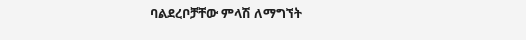ባልደረቦቻቸው ምላሽ ለማግኘት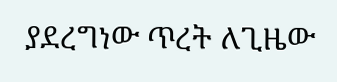ያደረግነው ጥረት ለጊዜው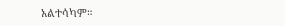አልተሳካም።